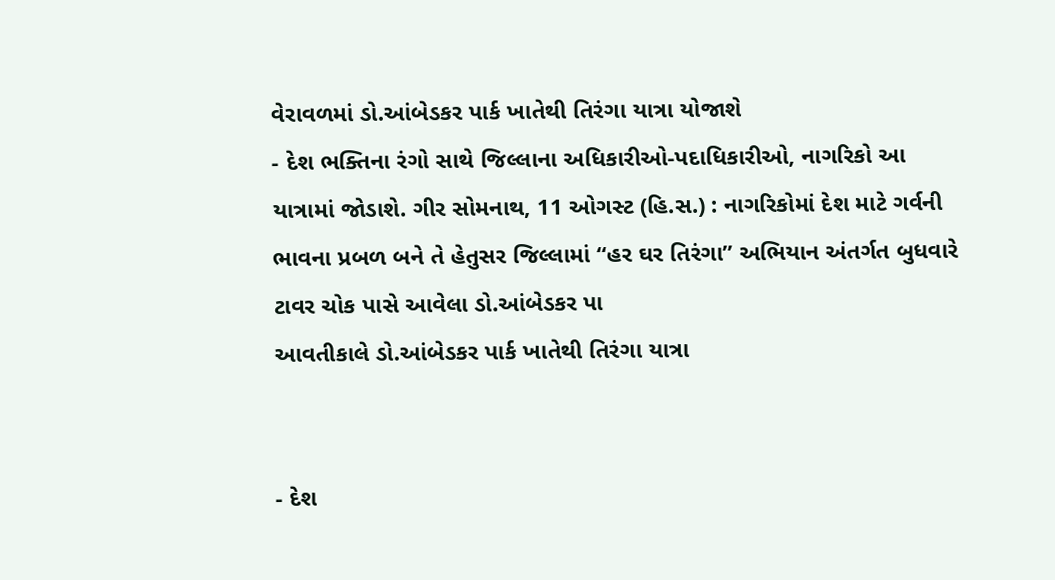વેરાવળમાં ડો.આંબેડકર પાર્ક ખાતેથી તિરંગા યાત્રા યોજાશે
- દેશ ભક્તિના રંગો સાથે જિલ્લાના અધિકારીઓ-પદાધિકારીઓ, નાગરિકો આ યાત્રામાં જોડાશે. ગીર સોમનાથ, 11 ઓગસ્ટ (હિ.સ.) : નાગરિકોમાં દેશ માટે ગર્વની ભાવના પ્રબળ બને તે હેતુસર જિલ્લામાં “હર ઘર તિરંગા” અભિયાન અંતર્ગત બુધવારે ટાવર ચોક પાસે આવેલા ડો.આંબેડકર પા
આવતીકાલે ડો.આંબેડકર પાર્ક ખાતેથી તિરંગા યાત્રા


- દેશ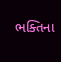ભક્તિના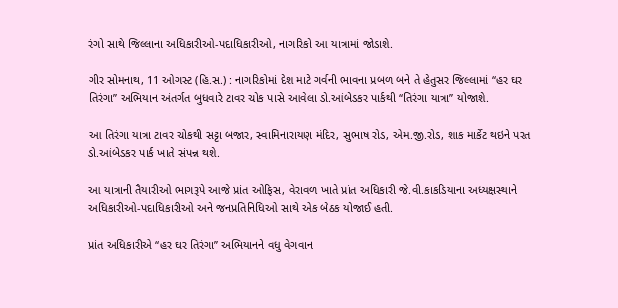રંગો સાથે જિલ્લાના અધિકારીઓ-પદાધિકારીઓ, નાગરિકો આ યાત્રામાં જોડાશે.

ગીર સોમનાથ, 11 ઓગસ્ટ (હિ.સ.) : નાગરિકોમાં દેશ માટે ગર્વની ભાવના પ્રબળ બને તે હેતુસર જિલ્લામાં “હર ઘર તિરંગા” અભિયાન અંતર્ગત બુધવારે ટાવર ચોક પાસે આવેલા ડો.આંબેડકર પાર્કથી “તિરંગા યાત્રા” યોજાશે.

આ તિરંગા યાત્રા ટાવર ચોકથી સટ્ટા બજાર, સ્વામિનારાયણ મંદિર, સુભાષ રોડ, એમ.જી.રોડ, શાક માર્કેટ થઇને પરત ડો.આંબેડકર પાર્ક ખાતે સંપન્ન થશે.

આ યાત્રાની તૈયારીઓ ભાગરૂપે આજે પ્રાંત ઓફિસ, વેરાવળ ખાતે પ્રાંત અધિકારી જે.વી.કાકડિયાના અધ્યક્ષસ્થાને અધિકારીઓ-પદાધિકારીઓ અને જનપ્રતિનિધિઓ સાથે એક બેઠક યોજાઈ હતી.

પ્રાંત અધિકારીએ “હર ઘર તિરંગા” અભિયાનને વધુ વેગવાન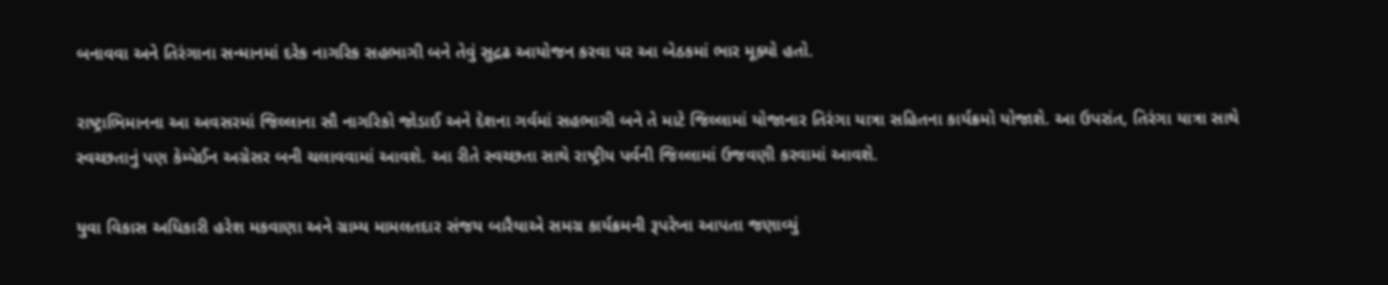બનાવવા અને તિરંગાના સન્માનમાં દરેક નાગરિક સહભાગી બને તેવું સુદ્રઢ આયોજન કરવા પર આ બેઠકમાં ભાર મૂક્યો હતો.

રાષ્ટ્રાભિમાનના આ અવસરમાં જિલ્લાના સૌ નાગરિકો જોડાઈ અને દેશના ગર્વમાં સહભાગી બને તે માટે જિલ્લામાં યોજાનાર તિરંગા યાત્રા સહિતના કાર્યક્રમો યોજાશે. આ ઉપરાંત, તિરંગા યાત્રા સાથે સ્વચ્છતાનું પણ કેમ્પેઈન અગ્રેસર બની ચલાવવામાં આવશે. આ રીતે સ્વચ્છતા સાથે રાષ્ટ્રીય પર્વની જિલ્લામાં ઉજવણી કરવામાં આવશે.

યુવા વિકાસ અધિકારી હરેશ મકવાણા અને ગ્રામ્ય મામલતદાર સંજય બારૈયાએ સમગ્ર કાર્યક્રમની રૂપરેખા આપતા જણાવ્યું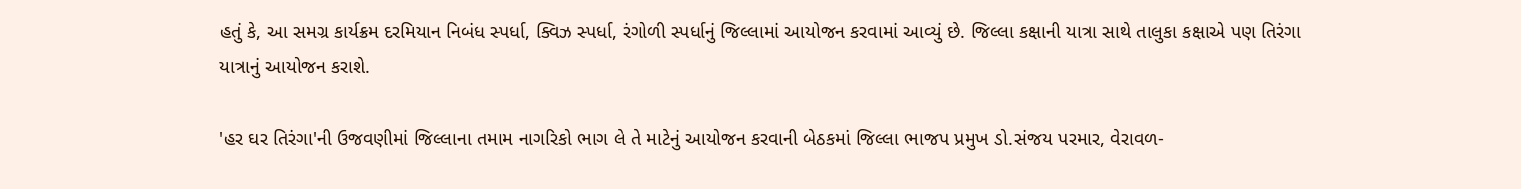હતું કે, આ સમગ્ર કાર્યક્રમ દરમિયાન નિબંધ સ્પર્ધા, ક્વિઝ સ્પર્ધા, રંગોળી સ્પર્ધાનું જિલ્લામાં આયોજન કરવામાં આવ્યું છે. જિલ્લા કક્ષાની યાત્રા સાથે તાલુકા કક્ષાએ પણ તિરંગા યાત્રાનું આયોજન કરાશે.

'હર ઘર તિરંગા'ની ઉજવણીમાં જિલ્લાના તમામ નાગરિકો ભાગ લે તે માટેનું આયોજન કરવાની બેઠકમાં જિલ્લા ભાજપ પ્રમુખ ડો.સંજય પરમાર, વેરાવળ-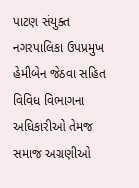પાટણ સંયુક્ત નગરપાલિકા ઉપપ્રમુખ હેમીબેન જેઠવા સહિત વિવિધ વિભાગના અધિકારીઓ તેમજ સમાજ અગ્રણીઓ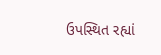ઉપસ્થિત રહ્યાં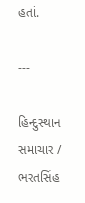હતાં.

---

હિન્દુસ્થાન સમાચાર / ભરતસિંહ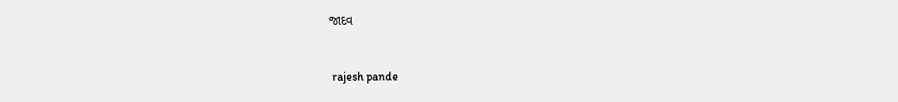જાદવ


 rajesh pande